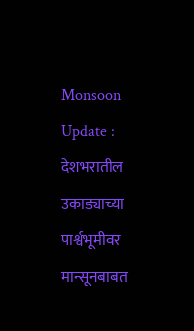Monsoon Update : देशभरातील उकाड्याच्या पार्श्वभूमीवर मान्सूनबाबत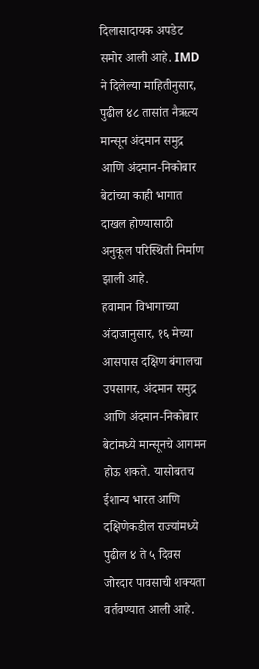दिलासादायक अपडेट समोर आली आहे. IMD ने दिलेल्या माहितीनुसार, पुढील ४८ तासांत नैऋत्य मान्सून अंदमान समुद्र आणि अंदमान-निकोबार बेटांच्या काही भागात दाखल होण्यासाठी अनुकूल परिस्थिती निर्माण झाली आहे.
हवामान विभागाच्या अंदाजानुसार, १६ मेच्या आसपास दक्षिण बंगालचा उपसागर, अंदमान समुद्र आणि अंदमान-निकोबार बेटांमध्ये मान्सूनचे आगमन होऊ शकते. यासोबतच ईशान्य भारत आणि दक्षिणेकडील राज्यांमध्ये पुढील ४ ते ५ दिवस जोरदार पावसाची शक्यता वर्तवण्यात आली आहे.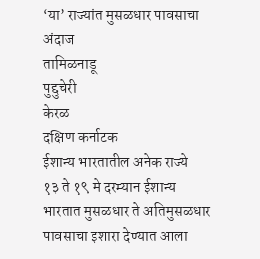‘या’ राज्यांत मुसळधार पावसाचा अंदाज
तामिळनाडू
पुद्दुचेरी
केरळ
दक्षिण कर्नाटक
ईशान्य भारतातील अनेक राज्ये
१३ ते १९ मे दरम्यान ईशान्य भारतात मुसळधार ते अतिमुसळधार पावसाचा इशारा देण्यात आला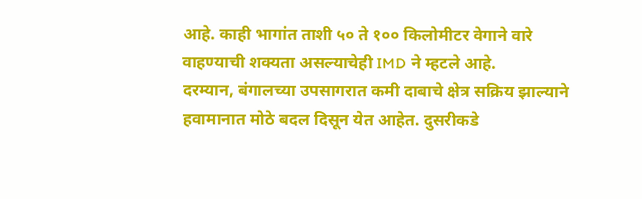आहे. काही भागांत ताशी ५० ते १०० किलोमीटर वेगाने वारे वाहण्याची शक्यता असल्याचेही IMD ने म्हटले आहे.
दरम्यान, बंगालच्या उपसागरात कमी दाबाचे क्षेत्र सक्रिय झाल्याने हवामानात मोठे बदल दिसून येत आहेत. दुसरीकडे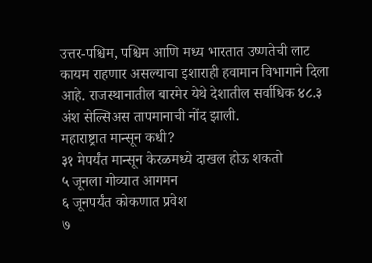उत्तर-पश्चिम, पश्चिम आणि मध्य भारतात उष्णतेची लाट कायम राहणार असल्याचा इशाराही हवामान विभागाने दिला आहे. राजस्थानातील बारमेर येथे देशातील सर्वाधिक ४८.३ अंश सेल्सिअस तापमानाची नोंद झाली.
महाराष्ट्रात मान्सून कधी?
३१ मेपर्यंत मान्सून केरळमध्ये दाखल होऊ शकतो
५ जूनला गोव्यात आगमन
६ जूनपर्यंत कोकणात प्रवेश
७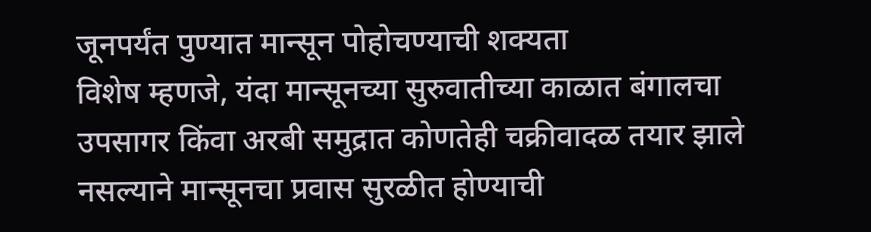जूनपर्यंत पुण्यात मान्सून पोहोचण्याची शक्यता
विशेष म्हणजे, यंदा मान्सूनच्या सुरुवातीच्या काळात बंगालचा उपसागर किंवा अरबी समुद्रात कोणतेही चक्रीवादळ तयार झाले नसल्याने मान्सूनचा प्रवास सुरळीत होण्याची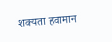शक्यता हवामान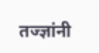तज्ज्ञांनी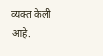व्यक्त केली आहे.